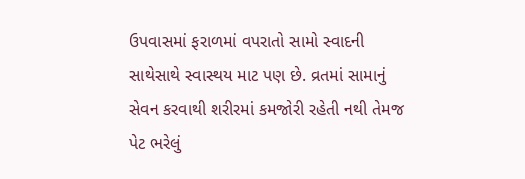ઉપવાસમાં ફરાળમાં વપરાતો સામો સ્વાદની સાથેસાથે સ્વાસ્થય માટ પણ છે. વ્રતમાં સામાનું સેવન કરવાથી શરીરમાં કમજોરી રહેતી નથી તેમજ પેટ ભરેલું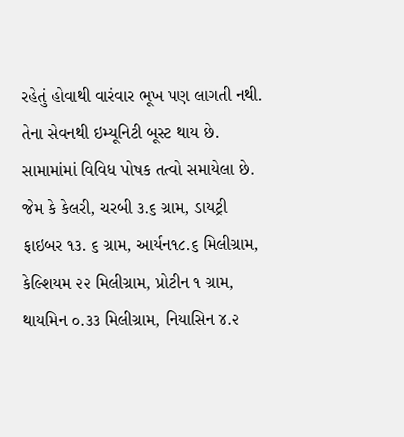રહેતું હોવાથી વારંવાર ભૂખ પણ લાગતી નથી. તેના સેવનથી ઇમ્યૂનિટી બૂસ્ટ થાય છે.
સામામાંમાં વિવિધ પોષક તત્વો સમાયેલા છે. જેમ કે કેલરી, ચરબી ૩.૬ ગ્રામ, ડાયટ્રી ફાઇબર ૧૩. ૬ ગ્રામ, આર્યન૧૮.૬ મિલીગ્રામ, કેલ્શિયમ ૨૨ મિલીગ્રામ, પ્રોટીન ૧ ગ્રામ, થાયમિન ૦.૩૩ મિલીગ્રામ, નિયાસિન ૪.૨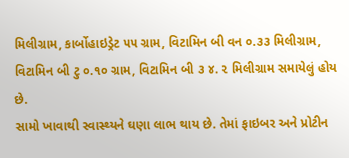મિલીગ્રામ, કાર્બોહાઇડ્રેટ ૫૫ ગ્રામ, વિટામિન બી વન ૦.૩૩ મિલીગ્રામ, વિટામિન બી ટુ ૦.૧૦ ગ્રામ, વિટામિન બી ૩ ૪. ૨ મિલીગ્રામ સમાયેલું હોય છે.
સામો ખાવાથી સ્વાસ્થ્યને ઘણા લાભ થાય છે. તેમાં ફાઇબર અને પ્રોટીન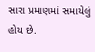સારા પ્રમાણમાં સમાયેલું હોય છે.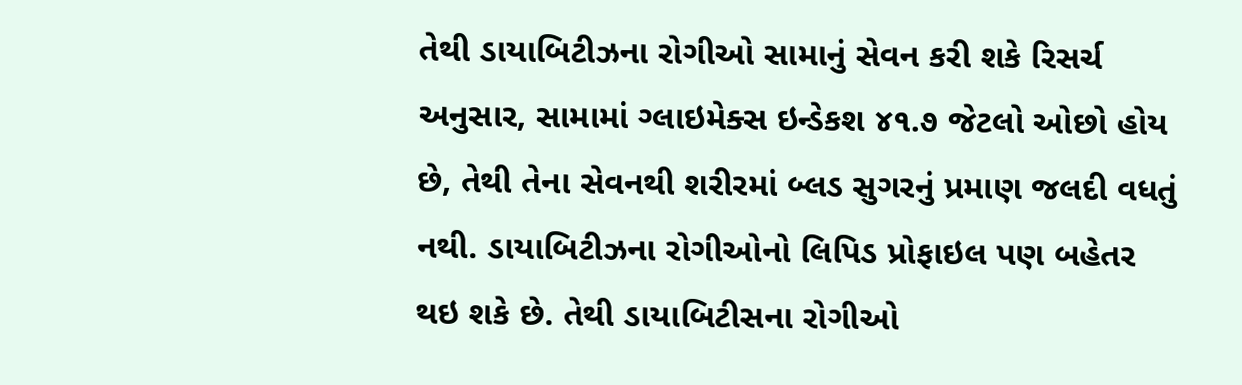તેથી ડાયાબિટીઝના રોગીઓ સામાનું સેવન કરી શકે રિસર્ચ અનુસાર, સામામાં ગ્લાઇમેક્સ ઇન્ડેકશ ૪૧.૭ જેટલો ઓછો હોય છે, તેથી તેના સેવનથી શરીરમાં બ્લડ સુગરનું પ્રમાણ જલદી વધતું નથી. ડાયાબિટીઝના રોગીઓનો લિપિડ પ્રોફાઇલ પણ બહેતર થઇ શકે છે. તેથી ડાયાબિટીસના રોગીઓ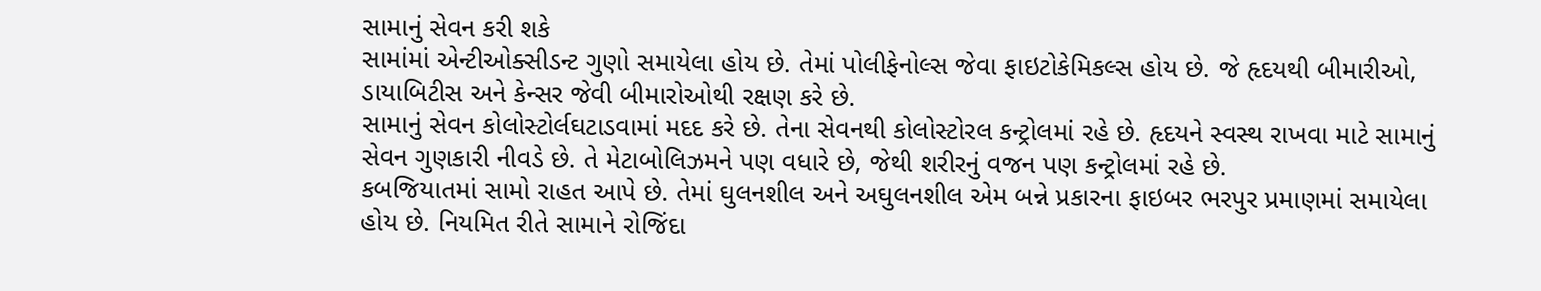સામાનું સેવન કરી શકે
સામાંમાં એન્ટીઓક્સીડન્ટ ગુણો સમાયેલા હોય છે. તેમાં પોલીફેનોલ્સ જેવા ફાઇટોકેમિકલ્સ હોય છે. જે હૃદયથી બીમારીઓ, ડાયાબિટીસ અને કેન્સર જેવી બીમારોઓથી રક્ષણ કરે છે.
સામાનું સેવન કોલોસ્ટોર્લઘટાડવામાં મદદ કરે છે. તેના સેવનથી કોલોસ્ટોરલ કન્ટ્રોલમાં રહે છે. હૃદયને સ્વસ્થ રાખવા માટે સામાનું સેવન ગુણકારી નીવડે છે. તે મેટાબોલિઝમને પણ વધારે છે, જેથી શરીરનું વજન પણ કન્ટ્રોલમાં રહે છે.
કબજિયાતમાં સામો રાહત આપે છે. તેમાં ઘુલનશીલ અને અઘુલનશીલ એમ બન્ને પ્રકારના ફાઇબર ભરપુર પ્રમાણમાં સમાયેલા હોય છે. નિયમિત રીતે સામાને રોજિંદા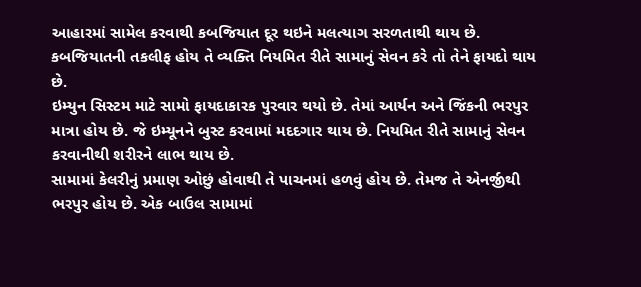આહારમાં સામેલ કરવાથી કબજિયાત દૂર થઇને મલત્યાગ સરળતાથી થાય છે. કબજિયાતની તકલીફ હોય તે વ્યક્તિ નિયમિત રીતે સામાનું સેવન કરે તો તેને ફાયદો થાય છે.
ઇમ્યુન સિસ્ટમ માટે સામો ફાયદાકારક પુરવાર થયો છે. તેમાં આર્યન અને જિંકની ભરપુર માત્રા હોય છે. જે ઇમ્યૂનને બુસ્ટ કરવામાં મદદગાર થાય છે. નિયમિત રીતે સામાનું સેવન કરવાનીથી શરીરને લાભ થાય છે.
સામામાં કેલરીનું પ્રમાણ ઓછું હોવાથી તે પાચનમાં હળવું હોય છે. તેમજ તે એનર્જીથી ભરપુર હોય છે. એક બાઉલ સામામાં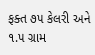ફક્ત ૭૫ કેલરી અને ૧.૫ ગ્રામ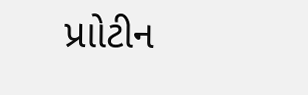પ્રાોટીન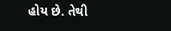હોય છે. તેથી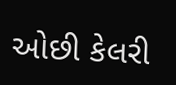ઓછી કેલરી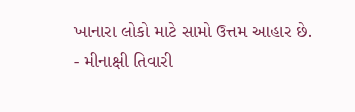ખાનારા લોકો માટે સામો ઉત્તમ આહાર છે.
- મીનાક્ષી તિવારી